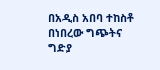በአዲስ አበባ ተከስቶ በነበረው ግጭትና ግድያ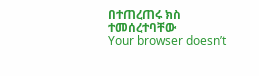በተጠረጠሩ ክስ ተመሰረተባቸው
Your browser doesn’t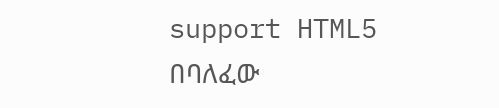support HTML5
በባለፈው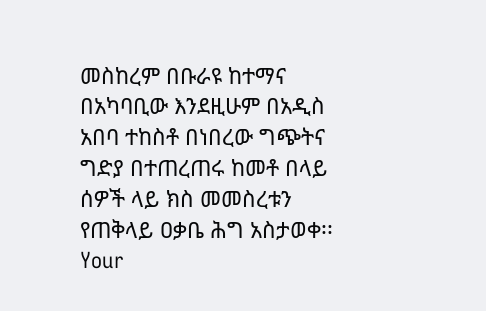መስከረም በቡራዩ ከተማና በአካባቢው እንደዚሁም በአዲስ አበባ ተከስቶ በነበረው ግጭትና ግድያ በተጠረጠሩ ከመቶ በላይ ሰዎች ላይ ክስ መመስረቱን የጠቅላይ ዐቃቤ ሕግ አስታወቀ፡፡
Your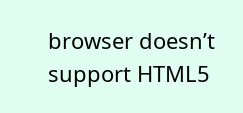browser doesn’t support HTML5